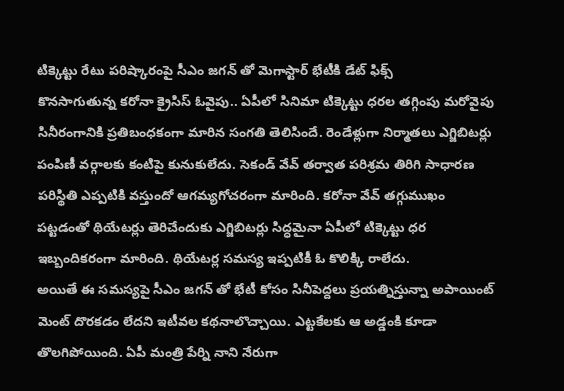టిక్కెట్టు రేటు పరిష్కారంపై సీఎం జగన్ తో మెగాస్టార్ భేటీకి డేట్ ఫిక్స్
కొనసాగుతున్న కరోనా క్రైసిస్ ఓవైపు.. ఏపీలో సినిమా టిక్కెట్టు ధరల తగ్గింపు మరోవైపు సినీరంగానికి ప్రతిబంధకంగా మారిన సంగతి తెలిసిందే. రెండేళ్లుగా నిర్మాతలు ఎగ్జిబిటర్లు పంపిణీ వర్గాలకు కంటిపై కునుకులేదు. సెకండ్ వేవ్ తర్వాత పరిశ్రమ తిరిగి సాధారణ పరిస్థితి ఎప్పటికి వస్తుందో ఆగమ్యగోచరంగా మారింది. కరోనా వేవ్ తగ్గుముఖం పట్టడంతో థియేటర్లు తెరిచేందుకు ఎగ్జిబిటర్లు సిద్ధమైనా ఏపీలో టిక్కెట్టు ధర ఇబ్బందికరంగా మారింది. థియేటర్ల సమస్య ఇప్పటికీ ఓ కొలిక్కి రాలేదు.
అయితే ఈ సమస్యపై సీఎం జగన్ తో భేటీ కోసం సినీపెద్దలు ప్రయత్నిస్తున్నా అపాయింట్ మెంట్ దొరకడం లేదని ఇటీవల కథనాలొచ్చాయి. ఎట్టకేలకు ఆ అడ్డంకి కూడా తొలగిపోయింది. ఏపీ మంత్రి పేర్ని నాని నేరుగా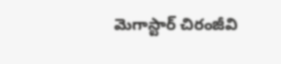మెగాస్టార్ చిరంజీవి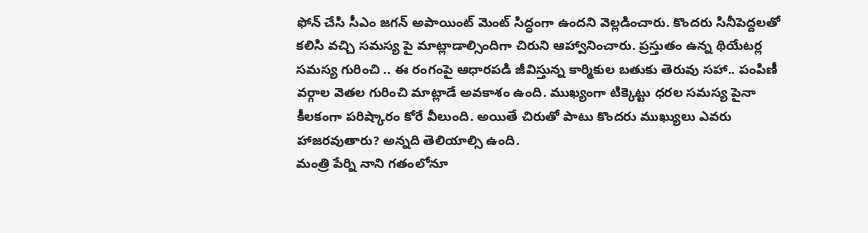ఫోన్ చేసి సీఎం జగన్ అపాయింట్ మెంట్ సిద్ధంగా ఉందని వెల్లడించారు. కొందరు సినీపెద్దలతో కలిసి వచ్చి సమస్య పై మాట్లాడాల్సిందిగా చిరుని ఆహ్వానించారు. ప్రస్తుతం ఉన్న థియేటర్ల సమస్య గురించి .. ఈ రంగంపై ఆధారపడి జీవిస్తున్న కార్మికుల బతుకు తెరువు సహా.. పంపిణీ వర్గాల వెతల గురించి మాట్లాడే అవకాశం ఉంది. ముఖ్యంగా టిక్కెట్టు ధరల సమస్య పైనా కీలకంగా పరిష్కారం కోరే వీలుంది. అయితే చిరుతో పాటు కొందరు ముఖ్యులు ఎవరు హాజరవుతారు? అన్నది తెలియాల్సి ఉంది.
మంత్రి పేర్ని నాని గతంలోనూ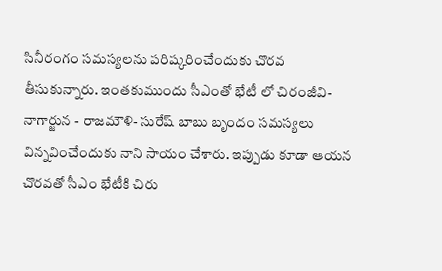సినీరంగం సమస్యలను పరిష్కరించేందుకు చొరవ తీసుకున్నారు. ఇంతకుముందు సీఎంతో భేటీ లో చిరంజీవి- నాగార్జున - రాజమౌళి- సురేష్ బాబు బృందం సమస్యలు విన్నవించేందుకు నాని సాయం చేశారు. ఇప్పుడు కూడా ఆయన చొరవతో సీఎం భేటీకి చిరు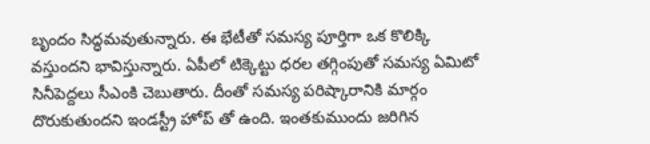బృందం సిద్ధమవుతున్నారు. ఈ భేటీతో సమస్య పూర్తిగా ఒక కొలిక్కి వస్తుందని భావిస్తున్నారు. ఏపీలో టిక్కెట్టు ధరల తగ్గింపుతో సమస్య ఏమిటో సినీపెద్దలు సీఎంకి చెబుతారు. దీంతో సమస్య పరిష్కారానికి మార్గం దొరుకుతుందని ఇండస్ట్రీ హోప్ తో ఉంది. ఇంతకుముందు జరిగిన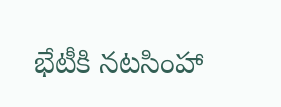భేటీకి నటసింహా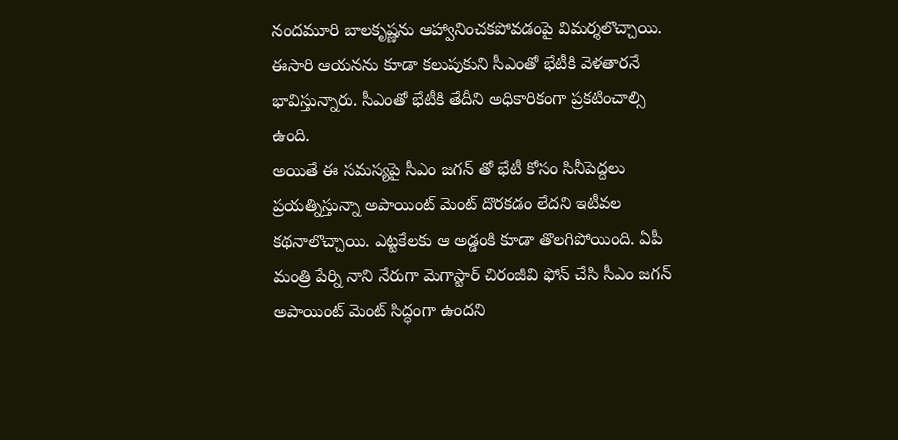నందమూరి బాలకృష్ణను ఆహ్వానించకపోవడంపై విమర్శలొచ్చాయి. ఈసారి ఆయనను కూడా కలుపుకుని సీఎంతో భేటీకి వెళతారనే భావిస్తున్నారు. సీఎంతో భేటీకి తేదీని అధికారికంగా ప్రకటించాల్సి ఉంది.
అయితే ఈ సమస్యపై సీఎం జగన్ తో భేటీ కోసం సినీపెద్దలు ప్రయత్నిస్తున్నా అపాయింట్ మెంట్ దొరకడం లేదని ఇటీవల కథనాలొచ్చాయి. ఎట్టకేలకు ఆ అడ్డంకి కూడా తొలగిపోయింది. ఏపీ మంత్రి పేర్ని నాని నేరుగా మెగాస్టార్ చిరంజీవి ఫోన్ చేసి సీఎం జగన్ అపాయింట్ మెంట్ సిద్ధంగా ఉందని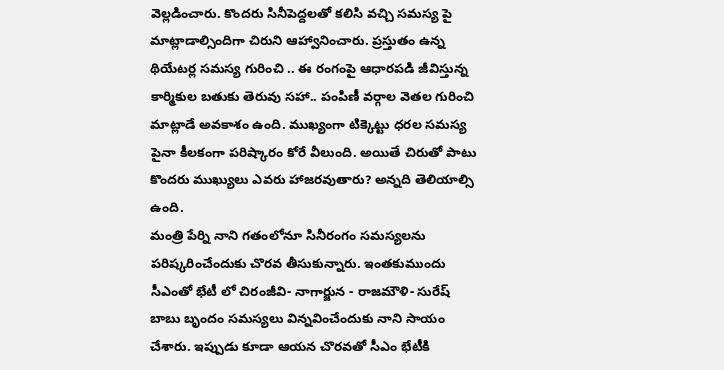వెల్లడించారు. కొందరు సినీపెద్దలతో కలిసి వచ్చి సమస్య పై మాట్లాడాల్సిందిగా చిరుని ఆహ్వానించారు. ప్రస్తుతం ఉన్న థియేటర్ల సమస్య గురించి .. ఈ రంగంపై ఆధారపడి జీవిస్తున్న కార్మికుల బతుకు తెరువు సహా.. పంపిణీ వర్గాల వెతల గురించి మాట్లాడే అవకాశం ఉంది. ముఖ్యంగా టిక్కెట్టు ధరల సమస్య పైనా కీలకంగా పరిష్కారం కోరే వీలుంది. అయితే చిరుతో పాటు కొందరు ముఖ్యులు ఎవరు హాజరవుతారు? అన్నది తెలియాల్సి ఉంది.
మంత్రి పేర్ని నాని గతంలోనూ సినీరంగం సమస్యలను పరిష్కరించేందుకు చొరవ తీసుకున్నారు. ఇంతకుముందు సీఎంతో భేటీ లో చిరంజీవి- నాగార్జున - రాజమౌళి- సురేష్ బాబు బృందం సమస్యలు విన్నవించేందుకు నాని సాయం చేశారు. ఇప్పుడు కూడా ఆయన చొరవతో సీఎం భేటీకి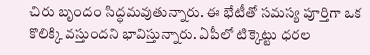చిరు బృందం సిద్ధమవుతున్నారు. ఈ భేటీతో సమస్య పూర్తిగా ఒక కొలిక్కి వస్తుందని భావిస్తున్నారు. ఏపీలో టిక్కెట్టు ధరల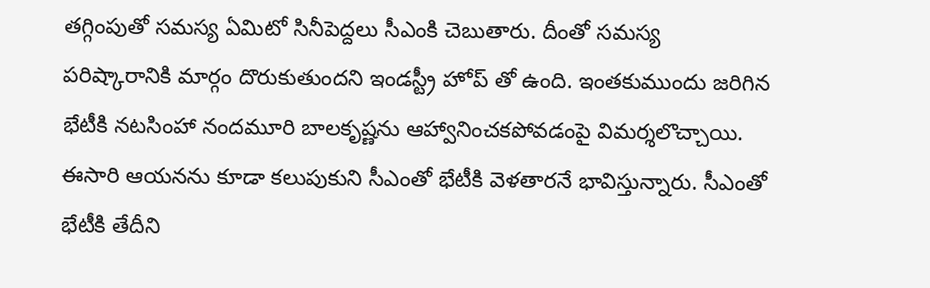తగ్గింపుతో సమస్య ఏమిటో సినీపెద్దలు సీఎంకి చెబుతారు. దీంతో సమస్య పరిష్కారానికి మార్గం దొరుకుతుందని ఇండస్ట్రీ హోప్ తో ఉంది. ఇంతకుముందు జరిగిన భేటీకి నటసింహా నందమూరి బాలకృష్ణను ఆహ్వానించకపోవడంపై విమర్శలొచ్చాయి. ఈసారి ఆయనను కూడా కలుపుకుని సీఎంతో భేటీకి వెళతారనే భావిస్తున్నారు. సీఎంతో భేటీకి తేదీని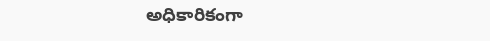అధికారికంగా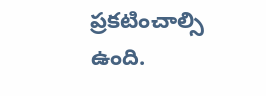ప్రకటించాల్సి ఉంది.